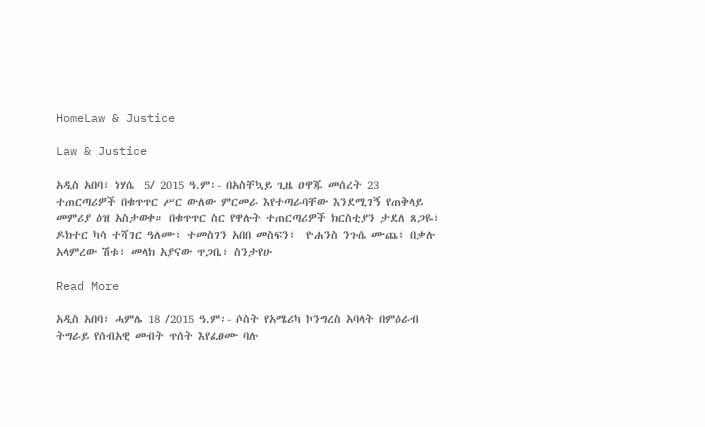HomeLaw & Justice

Law & Justice

አዲስ አበባ፣ ነሃሴ  5/ 2015 ዓ.ም፡- በአስቸኳይ ጊዜ ዐዋጁ መሰረት 23 ተጠርጣሪዎች በቁጥጥር ሥር ውለው ምርመራ እየተጣራባቸው እንደሚገኝ የጠቅላይ መምሪያ ዕዝ አስታወቀ። በቁጥጥር ስር የዋሉት ተጠርጣሪዎች ክርስቲያን ታደለ ጸጋዬ፣ ዶክተር ካሳ ተሻገር ዓለሙ፣ ተመስገን አበበ መስፍን፣  ዮሐንስ ንጉሴ ሙጨ፣ በቃሉ አላምረው ሽቱ፣ መላክ አያናው ጥጋቤ፣ ስንታየሁ

Read More

አዲስ አበባ፣ ሓምሌ 18 /2015 ዓ.ም፡- ሶስት የአሜሪካ ኮንግረስ አባላት በምዕራብ ትግራይ የሰብአዊ መብት ጥሰት እየፈፀሙ ባሉ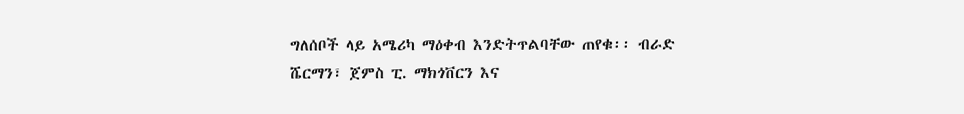ግለሰቦች ላይ አሜሪካ ማዕቀብ እንድትጥልባቸው ጠየቁ፡፡ ብራድ ሼርማን፣ ጀምስ ፒ. ማክጎቨርን እና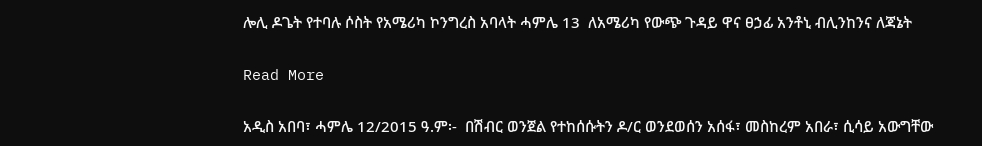ሎሊ ዶጌት የተባሉ ሶስት የአሜሪካ ኮንግረስ አባላት ሓምሌ 13  ለአሜሪካ የውጭ ጉዳይ ዋና ፀኃፊ አንቶኒ ብሊንከንና ለጃኔት

Read More

አዲስ አበባ፣ ሓምሌ 12/2015 ዓ.ም፡-  በሽብር ወንጀል የተከሰሱትን ዶ/ር ወንደወሰን አሰፋ፣ መስከረም አበራ፣ ሲሳይ አውግቸው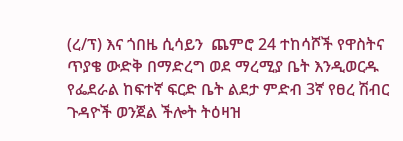(ረ/ፕ) እና ጎበዜ ሲሳይን  ጨምሮ 24 ተከሳሾች የዋስትና ጥያቄ ውድቅ በማድረግ ወደ ማረሚያ ቤት እንዲወርዱ የፌደራል ከፍተኛ ፍርድ ቤት ልደታ ምድብ 3ኛ የፀረ ሽብር ጉዳዮች ወንጀል ችሎት ትዕዛዝ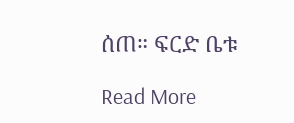ሰጠ። ፍርድ ቤቱ

Read More